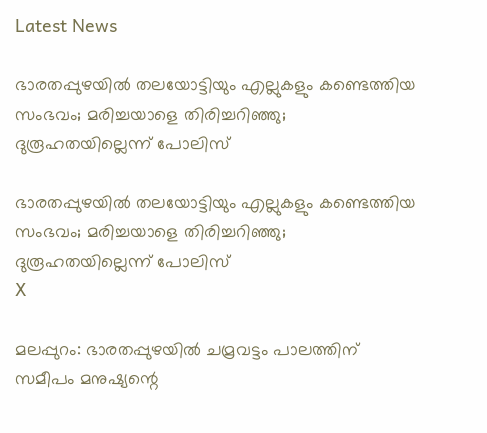Latest News

ഭാരതപ്പുഴയില്‍ തലയോട്ടിയും എല്ലുകളും കണ്ടെത്തിയ സംഭവം; മരിച്ചയാളെ തിരിച്ചറിഞ്ഞു; ദുരൂഹതയില്ലെന്ന് പോലിസ്

ഭാരതപ്പുഴയില്‍ തലയോട്ടിയും എല്ലുകളും കണ്ടെത്തിയ സംഭവം; മരിച്ചയാളെ തിരിച്ചറിഞ്ഞു; ദുരൂഹതയില്ലെന്ന് പോലിസ്
X

മലപ്പുറം: ഭാരതപ്പുഴയില്‍ ചമ്രവട്ടം പാലത്തിന് സമീപം മനുഷ്യന്റെ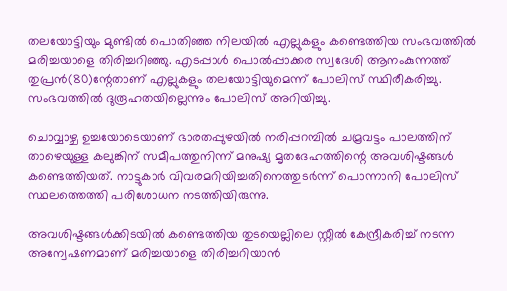തലയോട്ടിയും മുണ്ടില്‍ പൊതിഞ്ഞ നിലയില്‍ എല്ലുകളും കണ്ടെത്തിയ സംഭവത്തില്‍ മരിച്ചയാളെ തിരിച്ചറിഞ്ഞു. എടപ്പാള്‍ പൊല്‍പ്പാക്കര സ്വദേശി ആനംകുന്നത്ത് തുപ്രന്‍(80)ന്റേതാണ് എല്ലുകളും തലയോട്ടിയുമെന്ന് പോലിസ് സ്ഥിരീകരിച്ചു. സംഭവത്തില്‍ ദുരൂഹതയില്ലെന്നും പോലിസ് അറിയിച്ചു.

ചൊവ്വാഴ്ച ഉച്ചയോടെയാണ് ഭാരതപ്പുഴയില്‍ നരിപ്പറമ്പില്‍ ചമ്രവട്ടം പാലത്തിന് താഴെയുള്ള കലുങ്കിന് സമീപത്തുനിന്ന് മനുഷ്യ മൃതദേഹത്തിന്റെ അവശിഷ്ടങ്ങള്‍ കണ്ടെത്തിയത്. നാട്ടുകാര്‍ വിവരമറിയിച്ചതിനെത്തുടര്‍ന്ന് പൊന്നാനി പോലിസ് സ്ഥലത്തെത്തി പരിശോധന നടത്തിയിരുന്നു.

അവശിഷ്ടങ്ങള്‍ക്കിടയില്‍ കണ്ടെത്തിയ തുടയെല്ലിലെ സ്റ്റീല്‍ കേന്ദ്രീകരിച്ച് നടന്ന അന്വേഷണമാണ് മരിച്ചയാളെ തിരിച്ചറിയാന്‍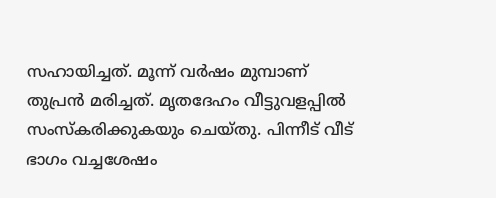സഹായിച്ചത്. മൂന്ന് വര്‍ഷം മുമ്പാണ് തുപ്രന്‍ മരിച്ചത്. മൃതദേഹം വീട്ടുവളപ്പില്‍ സംസ്‌കരിക്കുകയും ചെയ്തു. പിന്നീട് വീട് ഭാഗം വച്ചശേഷം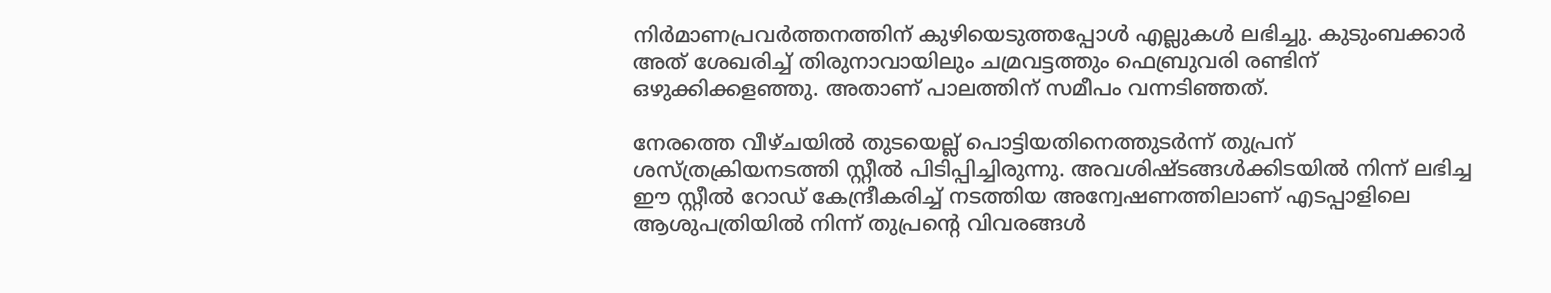നിര്‍മാണപ്രവര്‍ത്തനത്തിന് കുഴിയെടുത്തപ്പോള്‍ എല്ലുകള്‍ ലഭിച്ചു. കുടുംബക്കാര്‍ അത് ശേഖരിച്ച് തിരുനാവായിലും ചമ്രവട്ടത്തും ഫെബ്രുവരി രണ്ടിന് ഒഴുക്കിക്കളഞ്ഞു. അതാണ് പാലത്തിന് സമീപം വന്നടിഞ്ഞത്.

നേരത്തെ വീഴ്ചയില്‍ തുടയെല്ല് പൊട്ടിയതിനെത്തുടര്‍ന്ന് തുപ്രന് ശസ്ത്രക്രിയനടത്തി സ്റ്റീല്‍ പിടിപ്പിച്ചിരുന്നു. അവശിഷ്ടങ്ങള്‍ക്കിടയില്‍ നിന്ന് ലഭിച്ച ഈ സ്റ്റീല്‍ റോഡ് കേന്ദ്രീകരിച്ച് നടത്തിയ അന്വേഷണത്തിലാണ് എടപ്പാളിലെ ആശുപത്രിയില്‍ നിന്ന് തുപ്രന്റെ വിവരങ്ങള്‍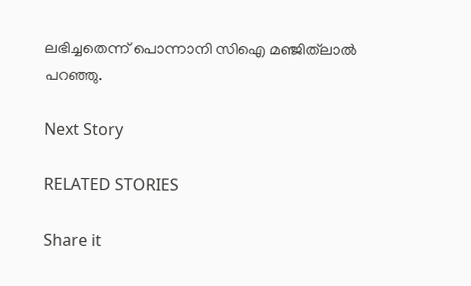ലഭിച്ചതെന്ന് പൊന്നാനി സിഐ മഞ്ജിത്‌ലാല്‍ പറഞ്ഞു.

Next Story

RELATED STORIES

Share it